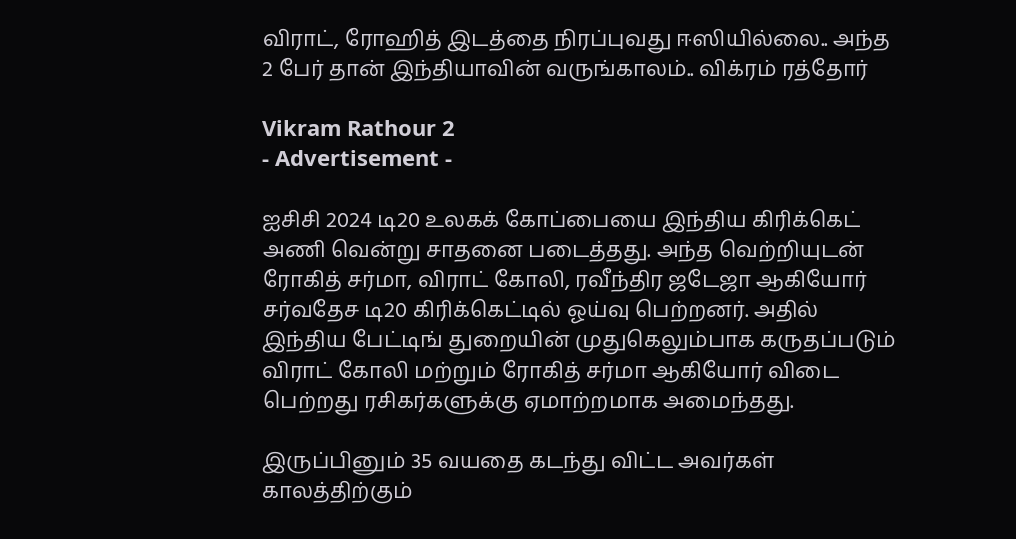விராட், ரோஹித் இடத்தை நிரப்புவது ஈஸியில்லை.. அந்த 2 பேர் தான் இந்தியாவின் வருங்காலம்.. விக்ரம் ரத்தோர்

Vikram Rathour 2
- Advertisement -

ஐசிசி 2024 டி20 உலகக் கோப்பையை இந்திய கிரிக்கெட் அணி வென்று சாதனை படைத்தது. அந்த வெற்றியுடன் ரோகித் சர்மா, விராட் கோலி, ரவீந்திர ஜடேஜா ஆகியோர் சர்வதேச டி20 கிரிக்கெட்டில் ஓய்வு பெற்றனர். அதில் இந்திய பேட்டிங் துறையின் முதுகெலும்பாக கருதப்படும் விராட் கோலி மற்றும் ரோகித் சர்மா ஆகியோர் விடை பெற்றது ரசிகர்களுக்கு ஏமாற்றமாக அமைந்தது.

இருப்பினும் 35 வயதை கடந்து விட்ட அவர்கள் காலத்திற்கும்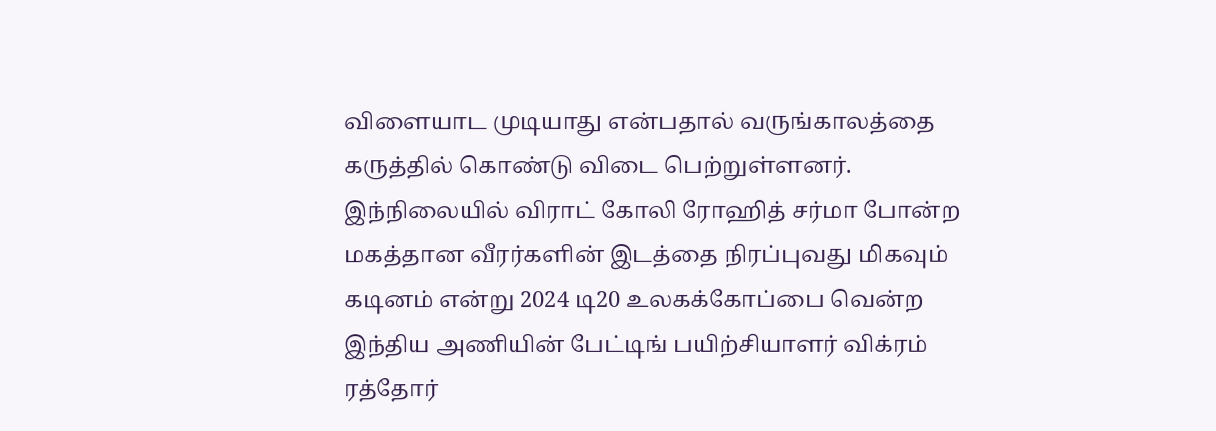விளையாட முடியாது என்பதால் வருங்காலத்தை கருத்தில் கொண்டு விடை பெற்றுள்ளனர். இந்நிலையில் விராட் கோலி ரோஹித் சர்மா போன்ற மகத்தான வீரர்களின் இடத்தை நிரப்புவது மிகவும் கடினம் என்று 2024 டி20 உலகக்கோப்பை வென்ற இந்திய அணியின் பேட்டிங் பயிற்சியாளர் விக்ரம் ரத்தோர்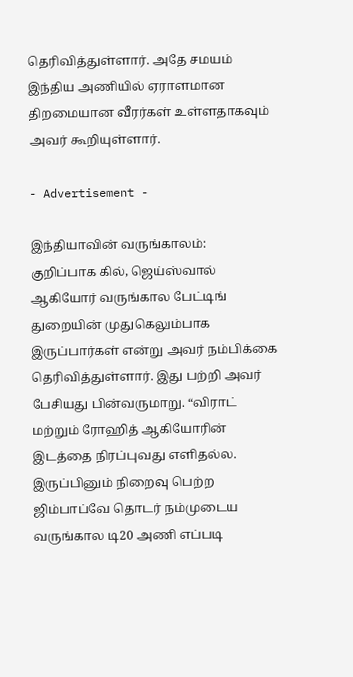தெரிவித்துள்ளார். அதே சமயம் இந்திய அணியில் ஏராளமான திறமையான வீரர்கள் உள்ளதாகவும் அவர் கூறியுள்ளார்.

- Advertisement -

இந்தியாவின் வருங்காலம்:
குறிப்பாக கில், ஜெய்ஸ்வால் ஆகியோர் வருங்கால பேட்டிங் துறையின் முதுகெலும்பாக இருப்பார்கள் என்று அவர் நம்பிக்கை தெரிவித்துள்ளார். இது பற்றி அவர் பேசியது பின்வருமாறு. “விராட் மற்றும் ரோஹித் ஆகியோரின் இடத்தை நிரப்புவது எளிதல்ல. இருப்பினும் நிறைவு பெற்ற ஜிம்பாப்வே தொடர் நம்முடைய வருங்கால டி20 அணி எப்படி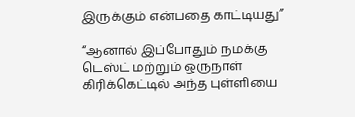இருக்கும் என்பதை காட்டியது”

“ஆனால் இப்போதும் நமக்கு டெஸ்ட் மற்றும் ஒருநாள் கிரிக்கெட்டில் அந்த புள்ளியை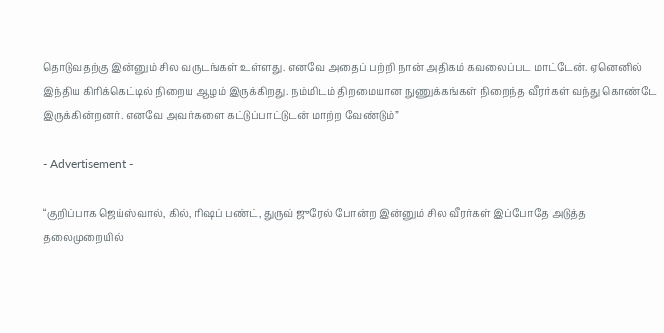தொடுவதற்கு இன்னும் சில வருடங்கள் உள்ளது. எனவே அதைப் பற்றி நான் அதிகம் கவலைப்பட மாட்டேன். ஏனெனில் இந்திய கிரிக்கெட்டில் நிறைய ஆழம் இருக்கிறது. நம்மிடம் திறமையான நுணுக்கங்கள் நிறைந்த வீரர்கள் வந்து கொண்டே இருக்கின்றனர். எனவே அவர்களை கட்டுப்பாட்டுடன் மாற்ற வேண்டும்”

- Advertisement -

“குறிப்பாக ஜெய்ஸ்வால், கில், ரிஷப் பண்ட், துருவ் ஜுரேல் போன்ற இன்னும் சில வீரர்கள் இப்போதே அடுத்த தலைமுறையில்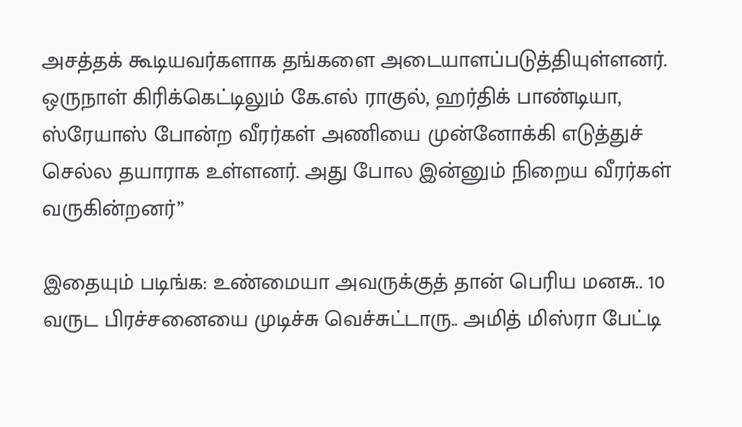அசத்தக் கூடியவர்களாக தங்களை அடையாளப்படுத்தியுள்ளனர். ஒருநாள் கிரிக்கெட்டிலும் கே.எல் ராகுல், ஹர்திக் பாண்டியா, ஸ்ரேயாஸ் போன்ற வீரர்கள் அணியை முன்னோக்கி எடுத்துச் செல்ல தயாராக உள்ளனர். அது போல இன்னும் நிறைய வீரர்கள் வருகின்றனர்”

இதையும் படிங்க: உண்மையா அவருக்குத் தான் பெரிய மனசு.. 10 வருட பிரச்சனையை முடிச்சு வெச்சுட்டாரு.. அமித் மிஸ்ரா பேட்டி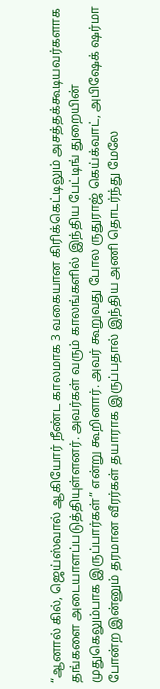“ஆனால் கில், ஜெய்ஸ்வால் ஆகியோர் நீண்ட காலமாக 3 வகையான கிரிக்கெட்டிலும் அசத்தக்கூடியவர்களாக தங்களை அடையாளப்படுத்தியுள்ளனர். அவர்கள் வரும் காலங்களில் இந்திய பேட்டிங் துறையின் முதுகெலும்பாக இருப்பார்கள்” என்று கூறினார். அவர் கூறுவது போல ருதுராஜ் கெய்க்வாட், அபிஷேக் ஷர்மா போன்ற இன்னும் தரமான வீரர்கள் தயாராக இருப்பதால் இந்திய அணி தொடர்ந்து மேலே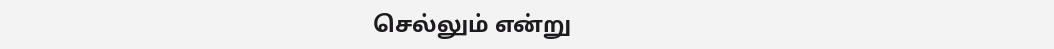செல்லும் என்று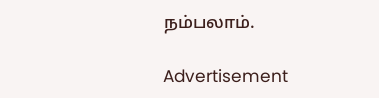நம்பலாம்.

Advertisement